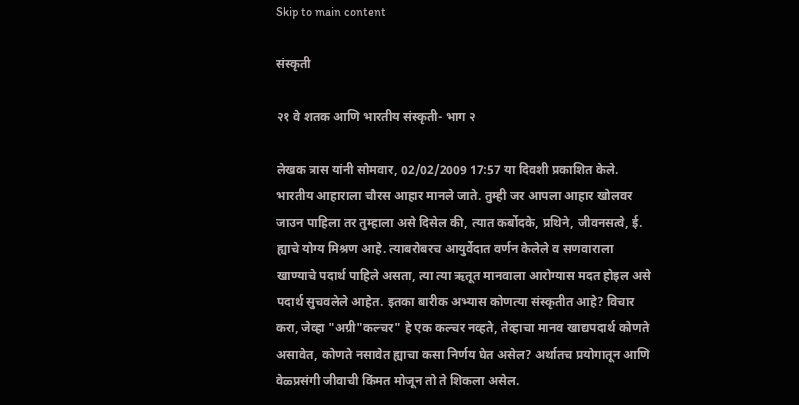Skip to main content

संस्कृती

२१ वे शतक आणि भारतीय संस्कृती- भाग २

लेखक त्रास यांनी सोमवार, 02/02/2009 17:57 या दिवशी प्रकाशित केले.
भारतीय आहाराला चौरस आहार मानले जाते. तुम्ही जर आपला आहार खोलवर जाउन पाहिला तर तुम्हाला असे दिसेल की, त्यात कर्बोदके, प्रथिने, जीवनसत्वे, ई. ह्याचे योग्य मिश्रण आहे. त्याबरोबरच आयुर्वेदात वर्णन केलेले व सणवाराला खाण्याचे पदार्थ पाहिले असता, त्या त्या ऋतूत मानवाला आरोग्यास मदत होइल असे पदार्थ सुचवलेले आहेत. इतका बारीक अभ्यास कोणत्या संस्कृतीत आहे? विचार करा, जेव्हा "अग्री"कल्चर" हे एक कल्चर नव्हते, तेव्हाचा मानव खाद्यपदार्थ कोणते असावेत, कोणते नसावेत ह्याचा कसा निर्णय घेत असेल? अर्थातच प्रयोगातून आणि वेळ्प्रसंगी जीवाची किंमत मोजून तो ते शिकला असेल.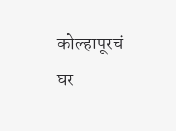कोल्हापूरचं घर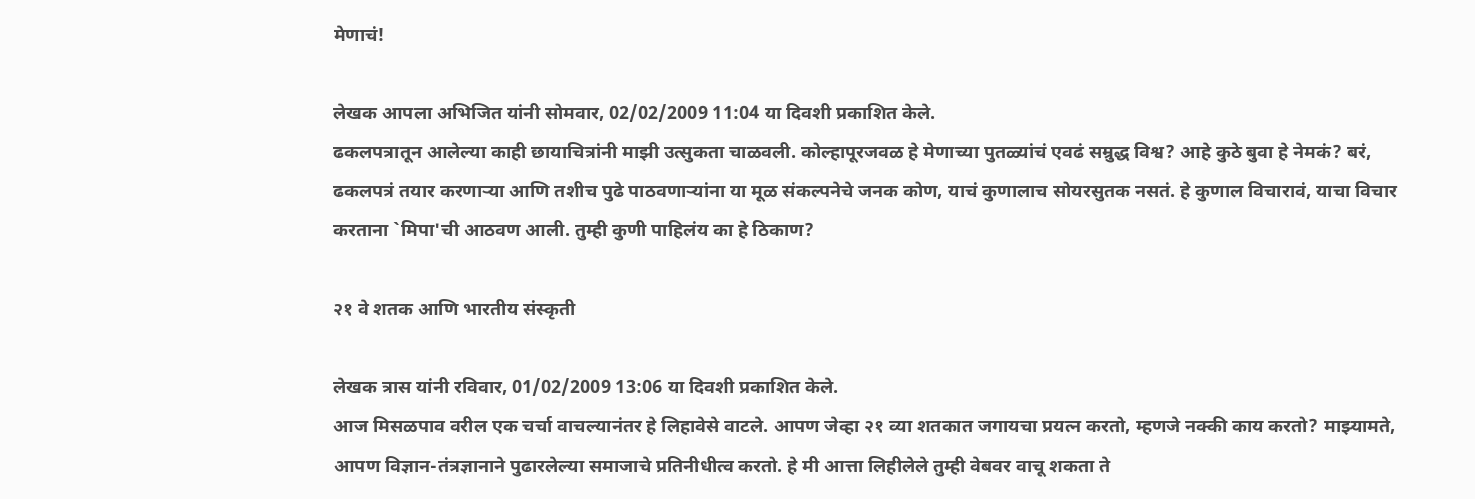मेणाचं!

लेखक आपला अभिजित यांनी सोमवार, 02/02/2009 11:04 या दिवशी प्रकाशित केले.
ढकलपत्रातून आलेल्या काही छायाचित्रांनी माझी उत्सुकता चाळवली. कोल्हापूरजवळ हे मेणाच्या पुतळ्यांचं एवढं सम्रुद्ध विश्व? आहे कुठे बुवा हे नेमकं? बरं, ढकलपत्रं तयार करणार्‍या आणि तशीच पुढे पाठवणार्‍यांना या मूळ संकल्पनेचे जनक कोण, याचं कुणालाच सोयरसुतक नसतं. हे कुणाल विचारावं, याचा विचार करताना `मिपा'ची आठवण आली. तुम्ही कुणी पाहिलंय का हे ठिकाण?

२१ वे शतक आणि भारतीय संस्कृती

लेखक त्रास यांनी रविवार, 01/02/2009 13:06 या दिवशी प्रकाशित केले.
आज मिसळपाव वरील एक चर्चा वाचल्यानंतर हे लिहावेसे वाटले. आपण जेव्हा २१ व्या शतकात जगायचा प्रयत्न करतो, म्हणजे नक्की काय करतो? माझ्यामते, आपण विज्ञान-तंत्रज्ञानाने पुढारलेल्या समाजाचे प्रतिनीधीत्व करतो. हे मी आत्ता लिहीलेले तुम्ही वेबवर वाचू शकता ते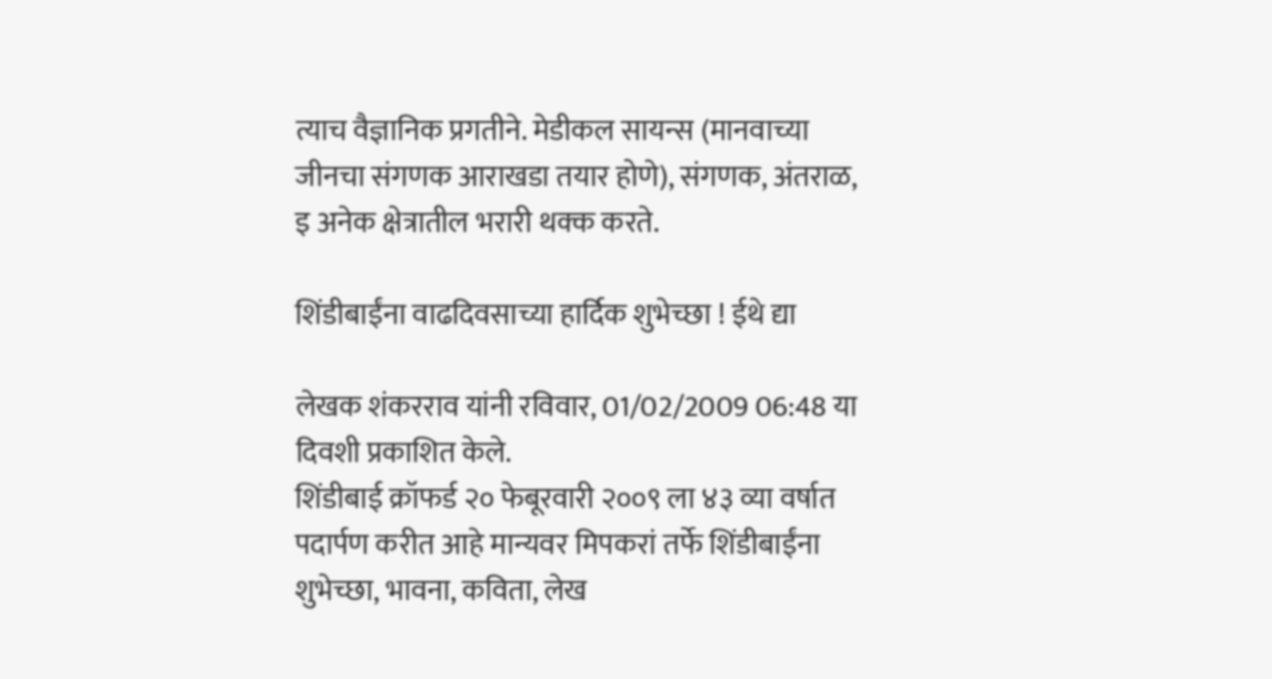त्याच वैज्ञानिक प्रगतीने. मेडीकल सायन्स (मानवाच्या जीनचा संगणक आराखडा तयार होणे), संगणक, अंतराळ, इ अनेक क्षेत्रातील भरारी थक्क करते.

शिंडीबाईंना वाढदिवसाच्या हार्दिक शुभेच्छा ! ईथे द्या

लेखक शंकरराव यांनी रविवार, 01/02/2009 06:48 या दिवशी प्रकाशित केले.
शिंडीबाई क्रॉफर्ड २० फेबूरवारी २००९ ला ४३ व्या वर्षात पदार्पण करीत आहे मान्यवर मिपकरां तर्फे शिंडीबाईंना शुभेच्छा, भावना, कविता, लेख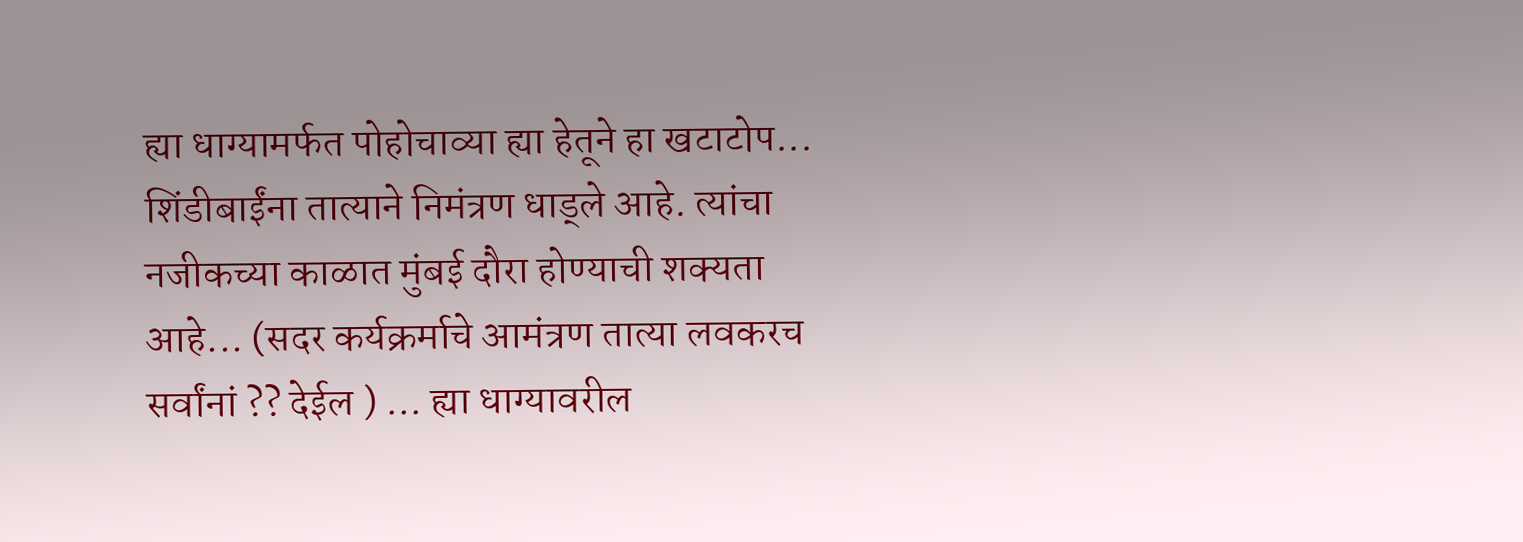ह्या धाग्यामर्फत पोहोचाव्या ह्या हेतूने हा खटाटोप... शिंडीबाईंना तात्याने निमंत्रण धाड्ले आहे. त्यांचा नजीकच्या काळात मुंबई दौरा होण्याची शक्यता आहे... (सदर कर्यक्रर्माचे आमंत्रण तात्या लवकरच सर्वांनां ?? देईल ) ... ह्या धाग्यावरील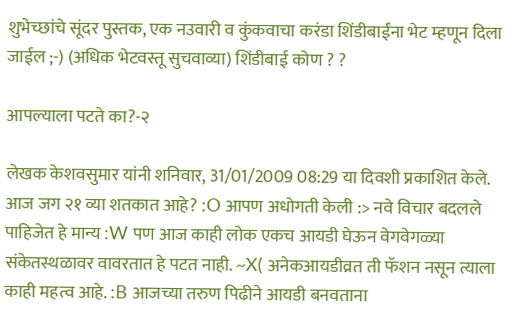शुभेच्छांचे सूंदर पुस्तक, एक नउवारी व कुंकवाचा करंडा शिंडीबाईंना भेट म्हणून दिला जाईल ;-) (अधिक भेटवस्तू सुचवाव्या) शिंडीबाई कोण ? ?

आपल्याला पटते का?-२

लेखक केशवसुमार यांनी शनिवार, 31/01/2009 08:29 या दिवशी प्रकाशित केले.
आज जग २१ व्या शतकात आहे? :O आपण अधोगती केली :> नवे विचार बदलले पाहिजेत हे मान्य :W पण आज काही लोक एकच आयडी घेऊन वेगवेगळ्या संकेतस्थळावर वावरतात हे पटत नाही. ~X( अनेकआयडीव्रत ती फॅशन नसून त्याला काही महत्व आहे. :B आजच्या तरुण पिढीने आयडी बनवताना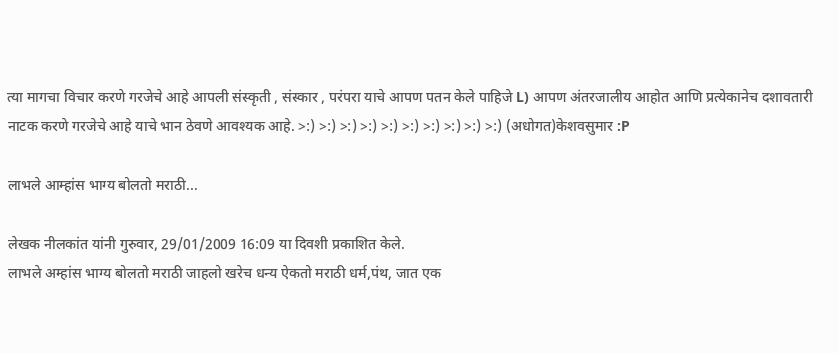त्या मागचा विचार करणे गरजेचे आहे आपली संस्कृती , संस्कार , परंपरा याचे आपण पतन केले पाहिजे L) आपण अंतरजालीय आहोत आणि प्रत्येकानेच दशावतारी नाटक करणे गरजेचे आहे याचे भान ठेवणे आवश्यक आहे. >:) >:) >:) >:) >:) >:) >:) >:) >:) >:) (अधोगत)केशवसुमार :P

लाभले आम्हांस भाग्य बोलतो मराठी...

लेखक नीलकांत यांनी गुरुवार, 29/01/2009 16:09 या दिवशी प्रकाशित केले.
लाभले अम्हांस भाग्य बोलतो मराठी जाहलो खरेच धन्य ऐकतो मराठी धर्म,पंथ, जात एक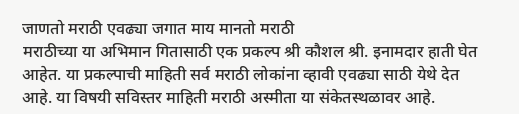जाणतो मराठी एवढ्या जगात माय मानतो मराठी
मराठीच्या या अभिमान गितासाठी एक प्रकल्प श्री कौशल श्री. इनामदार हाती घेत आहेत. या प्रकल्पाची माहिती सर्व मराठी लोकांना व्हावी एवढ्या साठी येथे देत आहे. या विषयी सविस्तर माहिती मराठी अस्मीता या संकेतस्थळावर आहे.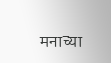मनाच्या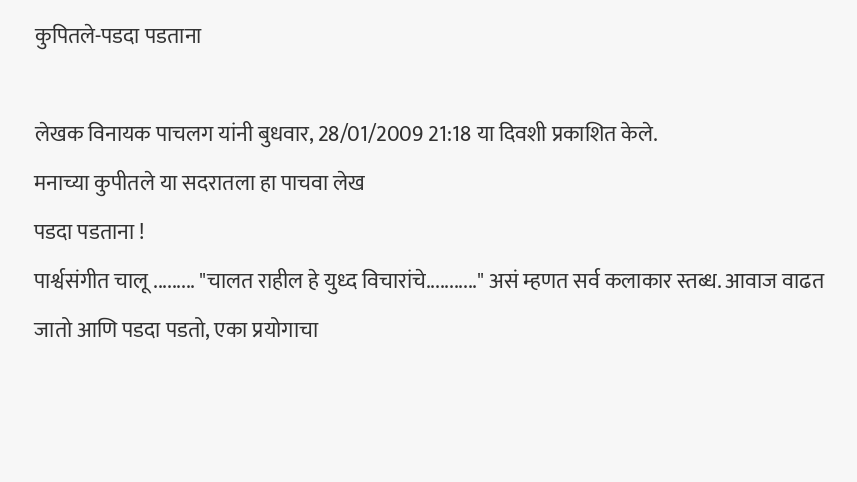कुपितले-पडदा पडताना

लेखक विनायक पाचलग यांनी बुधवार, 28/01/2009 21:18 या दिवशी प्रकाशित केले.
मनाच्या कुपीतले या सदरातला हा पाचवा लेख
पडदा पडताना !
पार्श्वसंगीत चालू ......... "चालत राहील हे युध्द विचारांचे..........." असं म्हणत सर्व कलाकार स्तब्ध. आवाज वाढत जातो आणि पडदा पडतो, एका प्रयोगाचा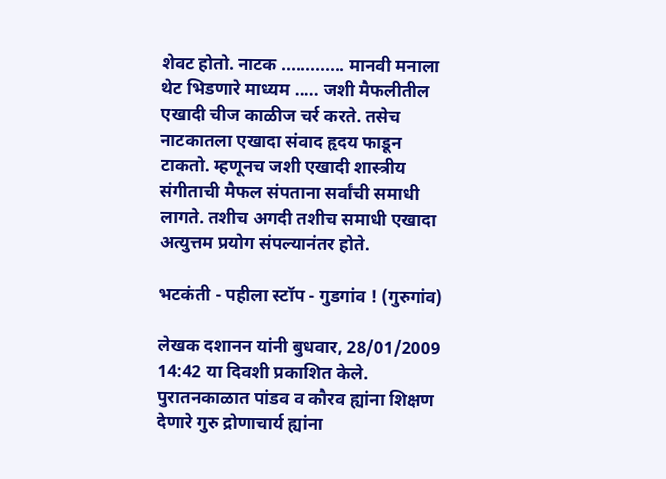शेवट होतो. नाटक ............. मानवी मनाला थेट भिडणारे माध्यम ..... जशी मैफलीतील एखादी चीज काळीज चर्र करते. तसेच नाटकातला एखादा संवाद हृदय फाडून टाकतो. म्हणूनच जशी एखादी शास्त्रीय संगीताची मैफल संपताना सर्वांची समाधी लागते. तशीच अगदी तशीच समाधी एखादा अत्युत्तम प्रयोग संपल्यानंतर होते.

भटकंती - पहीला स्टॉप - गुडगांव ! (गुरुगांव)

लेखक दशानन यांनी बुधवार, 28/01/2009 14:42 या दिवशी प्रकाशित केले.
पुरातनकाळात पांडव व कौरव ह्यांना शिक्षण देणारे गुरु द्रोणाचार्य ह्यांना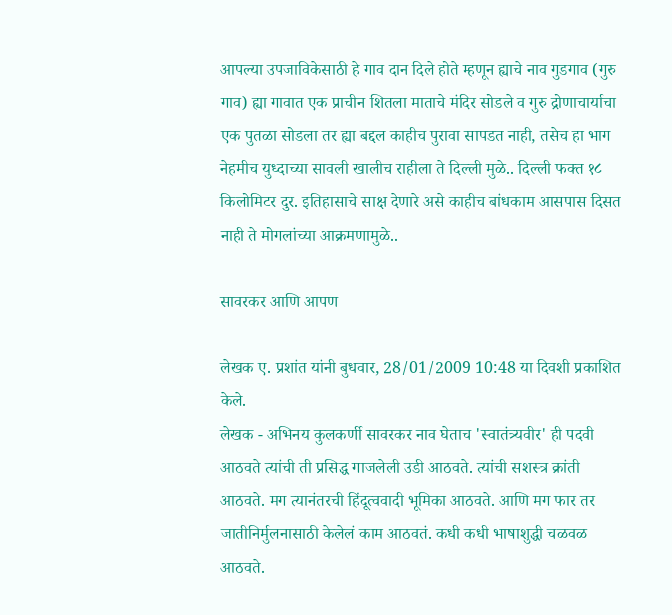आपल्या उपजाविकेसाठी हे गाव दान दिले होते म्हणून ह्याचे नाव गुडगाव (गुरु गाव) ह्या गावात एक प्राचीन शितला माताचे मंदिर सोडले व गुरु द्रोणाचार्याचा एक पुतळा सोडला तर ह्या बद्दल काहीच पुरावा सापडत नाही, तसेच हा भाग नेहमीच युध्दाच्या सावली खालीच राहीला ते दिल्ली मुळे.. दिल्ली फक्त १८ किलोमिटर दुर. इतिहासाचे साक्ष देणारे असे काहीच बांधकाम आसपास दिसत नाही ते मोगलांच्या आक्रमणामुळे..

सावरकर आणि आपण

लेखक ए. प्रशांत यांनी बुधवार, 28/01/2009 10:48 या दिवशी प्रकाशित केले.
लेखक - अभिनय कुलकर्णी सावरकर नाव घेताच 'स्वातंत्र्यवीर' ही पदवी आठवते त्यांची ती प्रसिद्ध गाजलेली उडी आठवते. त्यांची सशस्त्र क्रांती आठवते. मग त्यानंतरची हिंदूत्ववादी भूमिका आठवते. आणि मग फार तर जातीनिर्मुलनासाठी केलेलं काम आठवतं. कधी कधी भाषाशुद्धी चळवळ आठवते.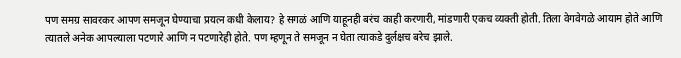पण समग्र सावरकर आपण समजून घेण्याचा प्रयत्न कधी केलाय? हे सगळं आणि याहूनही बरंच काही करणारी, मांडणारी एकच व्यक्ती होती. तिला वेगवेगळे आयाम होते आणि त्यातले अनेक आपल्याला पटणारे आणि न पटणारेही होते. पण म्हणून ते समजून न घेता त्याकडे दुर्लक्षच बरेच झाले.